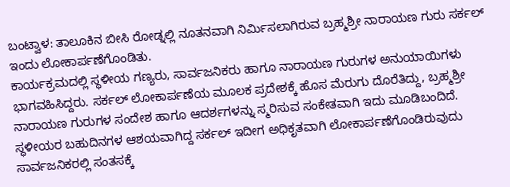ಬಂಟ್ವಾಳ: ತಾಲೂಕಿನ ಬೀಸಿ ರೋಡ್ನಲ್ಲಿ ನೂತನವಾಗಿ ನಿರ್ಮಿಸಲಾಗಿರುವ ಬ್ರಹ್ಮಶ್ರೀ ನಾರಾಯಣ ಗುರು ಸರ್ಕಲ್ ಇಂದು ಲೋಕಾರ್ಪಣೆಗೊಂಡಿತು.
ಕಾರ್ಯಕ್ರಮದಲ್ಲಿ ಸ್ಥಳೀಯ ಗಣ್ಯರು, ಸಾರ್ವಜನಿಕರು ಹಾಗೂ ನಾರಾಯಣ ಗುರುಗಳ ಅನುಯಾಯಿಗಳು ಭಾಗವಹಿಸಿದ್ದರು. ಸರ್ಕಲ್ ಲೋಕಾರ್ಪಣೆಯ ಮೂಲಕ ಪ್ರದೇಶಕ್ಕೆ ಹೊಸ ಮೆರುಗು ದೊರೆತಿದ್ದು, ಬ್ರಹ್ಮಶ್ರೀ ನಾರಾಯಣ ಗುರುಗಳ ಸಂದೇಶ ಹಾಗೂ ಆದರ್ಶಗಳನ್ನು ಸ್ಮರಿಸುವ ಸಂಕೇತವಾಗಿ ಇದು ಮೂಡಿಬಂದಿದೆ.
ಸ್ಥಳೀಯರ ಬಹುದಿನಗಳ ಆಶಯವಾಗಿದ್ದ ಸರ್ಕಲ್ ಇದೀಗ ಅಧಿಕೃತವಾಗಿ ಲೋಕಾರ್ಪಣೆಗೊಂಡಿರುವುದು ಸಾರ್ವಜನಿಕರಲ್ಲಿ ಸಂತಸಕ್ಕೆ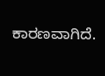ಕಾರಣವಾಗಿದೆ.